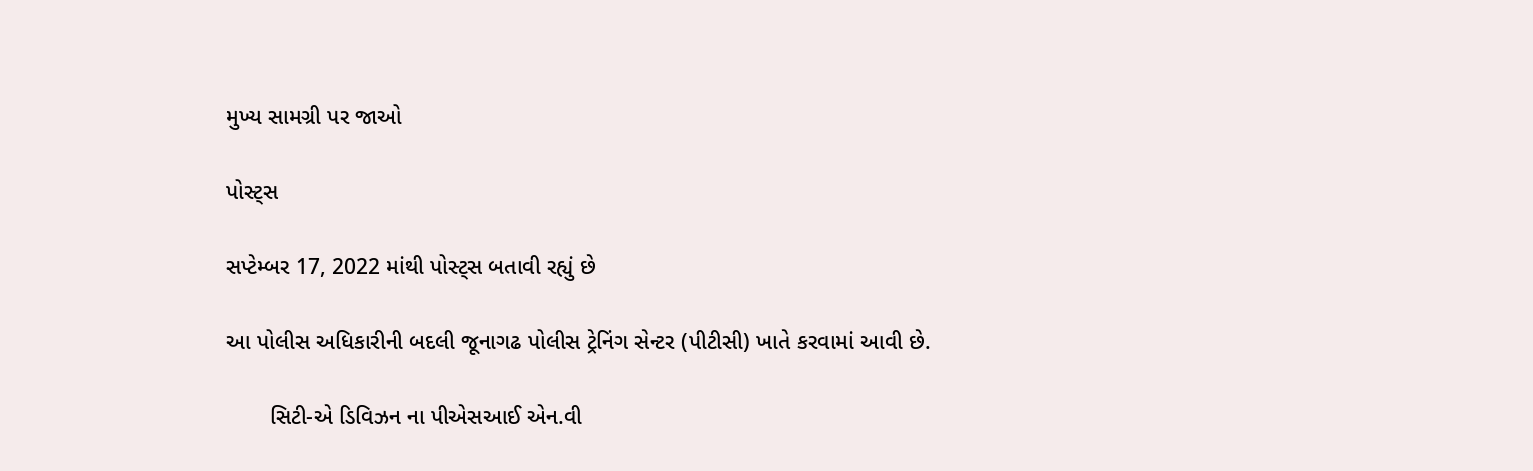મુખ્ય સામગ્રી પર જાઓ

પોસ્ટ્સ

સપ્ટેમ્બર 17, 2022 માંથી પોસ્ટ્સ બતાવી રહ્યું છે

આ પોલીસ અધિકારીની બદલી જૂનાગઢ પોલીસ ટ્રેનિંગ સેન્ટર (પીટીસી) ખાતે કરવામાં આવી છે.

       સિટી-એ ડિવિઝન ના પીએસઆઈ એન.વી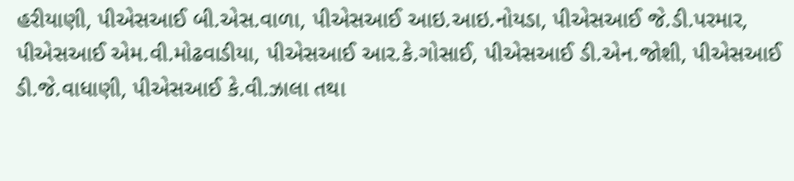હરીયાણી, પીએસઆઈ બી.એસ.વાળા, પીએસઆઈ આઇ.આઇ.નોયડા, પીએસઆઈ જે.ડી.પરમાર, પીએસઆઈ એમ.વી.મોઢવાડીયા, પીએસઆઈ આર.કે.ગોસાઈ, પીએસઆઈ ડી.એન.જોશી, પીએસઆઈ ડી.જે.વાધાણી, પીએસઆઈ કે.વી.ઝાલા તથા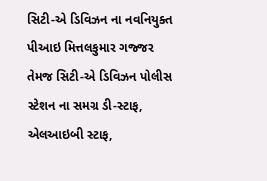સિટી-એ ડિવિઝન ના નવનિયુક્ત પીઆઇ મિત્તલકુમાર ગજ્જર તેમજ સિટી-એ ડિવિઝન પોલીસ સ્ટેશન ના સમગ્ર ડી-સ્ટાફ, એલઆઇબી સ્ટાફ,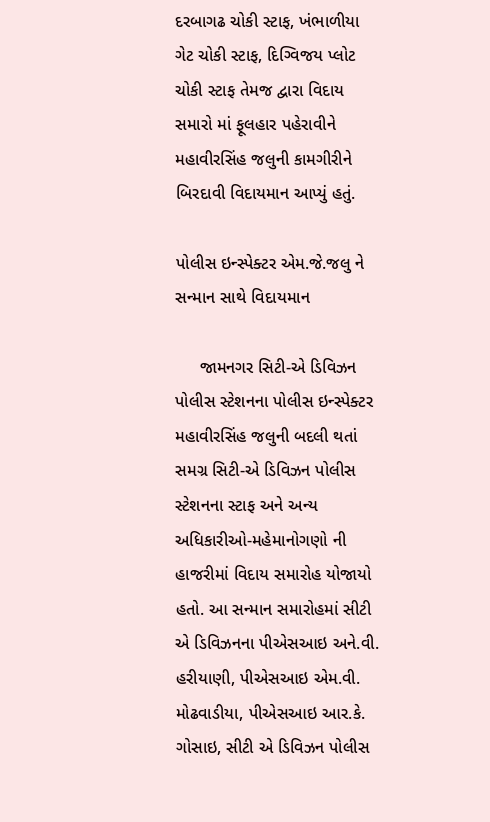દરબાગઢ ચોકી સ્ટાફ, ખંભાળીયા ગેટ ચોકી સ્ટાફ, દિગ્વિજય પ્લોટ ચોકી સ્ટાફ તેમજ દ્વારા વિદાય સમારો માં ફૂલહાર પહેરાવીને મહાવીરસિંહ જલુની કામગીરીને બિરદાવી વિદાયમાન આપ્યું હતું.

પોલીસ ઇન્સ્પેક્ટર એમ.જે.જલુ ને સન્માન સાથે વિદાયમાન

     જામનગર સિટી-એ ડિવિઝન પોલીસ સ્ટેશનના પોલીસ ઇન્સ્પેક્ટર મહાવીરસિંહ જલુની બદલી થતાં સમગ્ર સિટી-એ ડિવિઝન પોલીસ સ્ટેશનના સ્ટાફ અને અન્ય અધિકારીઓ-મહેમાનોગણો ની હાજરીમાં વિદાય સમારોહ યોજાયો હતો. આ સન્માન સમારોહમાં સીટી એ ડિવિઝનના પીએસઆઇ અને.વી. હરીયાણી, પીએસઆઇ એમ.વી. મોઢવાડીયા, પીએસઆઇ આર.કે. ગોસાઇ, સીટી એ ડિવિઝન પોલીસ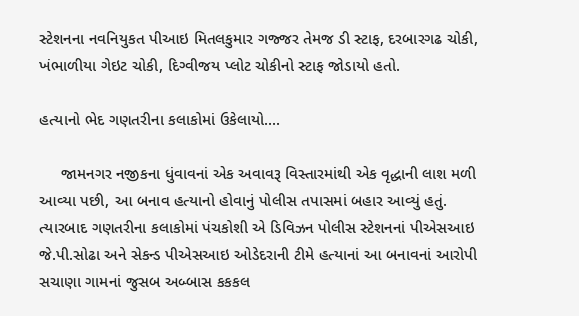સ્ટેશનના નવનિયુકત પીઆઇ મિતલકુમાર ગજ્જર તેમજ ડી સ્ટાફ, દરબારગઢ ચોકી, ખંભાળીયા ગેઇટ ચોકી, દિગ્વીજય પ્લોટ ચોકીનો સ્ટાફ જોડાયો હતો.

હત્યાનો ભેદ ગણતરીના કલાકોમાં ઉકેલાયો....

     જામનગર નજીકના ધુંવાવનાં એક અવાવરૂ વિસ્તારમાંથી એક વૃદ્ધાની લાશ મળી આવ્યા પછી, આ બનાવ હત્યાનો હોવાનું પોલીસ તપાસમાં બહાર આવ્યું હતું. ત્યારબાદ ગણતરીના કલાકોમાં પંચકોશી એ ડિવિઝન પોલીસ સ્ટેશનનાં પીએસઆઇ જે.પી.સોઢા અને સેકન્ડ પીએસઆઇ ઓડેદરાની ટીમે હત્યાનાં આ બનાવનાં આરોપી સચાણા ગામનાં જુસબ અબ્બાસ કકકલ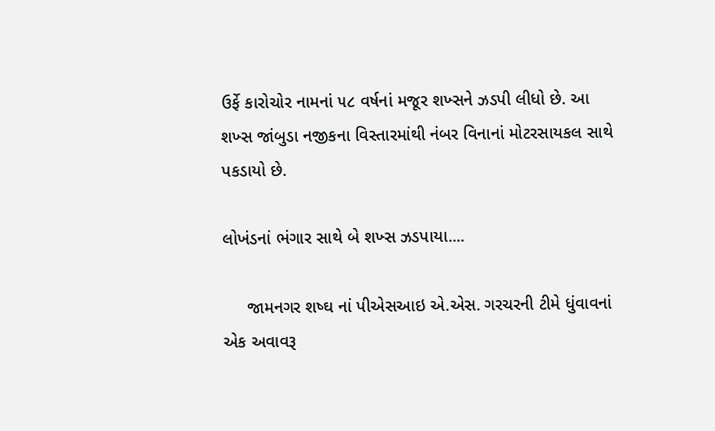ઉર્ફે કારોચોર નામનાં ૫૮ વર્ષનાં મજૂર શખ્સને ઝડપી લીધો છે. આ શખ્સ જાંબુડા નજીકના વિસ્તારમાંથી નંબર વિનાનાં મોટરસાયકલ સાથે પકડાયો છે.

લોખંડનાં ભંગાર સાથે બે શખ્સ ઝડપાયા....

     જામનગર શષ્ઘ નાં પીએસઆઇ એ.એસ. ગરચરની ટીમે ધુંવાવનાં એક અવાવરૂ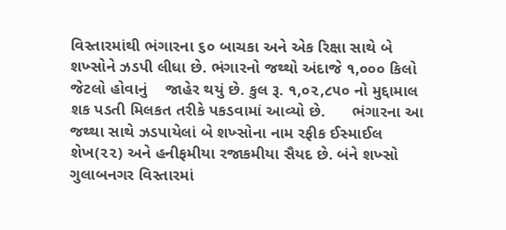વિસ્તારમાંથી ભંગારના ૬૦ બાચકા અને એક રિક્ષા સાથે બે શખ્સોને ઝડપી લીધા છે. ભંગારનો જથ્થો અંદાજે ૧,૦૦૦ કિલો જેટલો હોવાનું    જાહેર થયું છે. કુલ રૂ. ૧,૦૨,૮૫૦ નો મુદ્દામાલ શક પડતી મિલકત તરીકે પકડવામાં આવ્યો છે.      ભંગારના આ જથ્થા સાથે ઝડપાયેલાં બે શખ્સોના નામ રફીક ઈસ્માઈલ શેખ(૨૨) અને હનીફમીયા રજાકમીયા સૈયદ છે. બંને શખ્સો ગુલાબનગર વિસ્તારમાં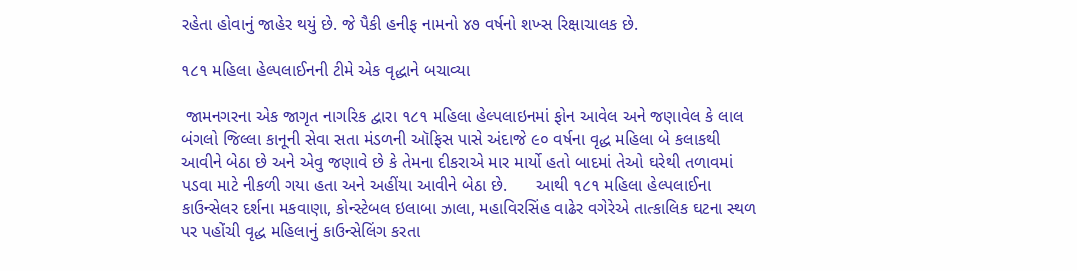રહેતા હોવાનું જાહેર થયું છે. જે પૈકી હનીફ નામનો ૪૭ વર્ષનો શખ્સ રિક્ષાચાલક છે.

૧૮૧ મહિલા હેલ્પલાઈનની ટીમે એક વૃદ્ધાને બચાવ્યા

 જામનગરના એક જાગૃત નાગરિક દ્વારા ૧૮૧ મહિલા હેલ્પલાઇનમાં ફોન આવેલ અને જણાવેલ કે લાલ બંગલો જિલ્લા કાનૂની સેવા સતા મંડળની ઑફિસ પાસે અંદાજે ૯૦ વર્ષના વૃદ્ધ મહિલા બે કલાકથી આવીને બેઠા છે અને એવુ જણાવે છે કે તેમના દીકરાએ માર માર્યો હતો બાદમાં તેઓ ઘરેથી તળાવમાં પડવા માટે નીકળી ગયા હતા અને અહીંયા આવીને બેઠા છે.      આથી ૧૮૧ મહિલા હેલ્પલાઈના કાઉન્સેલર દર્શના મકવાણા, કોન્સ્ટેબલ ઇલાબા ઝાલા, મહાવિરસિંહ વાઢેર વગેરેએ તાત્કાલિક ઘટના સ્થળ પર પહોંચી વૃદ્ધ મહિલાનું કાઉન્સેલિંગ કરતા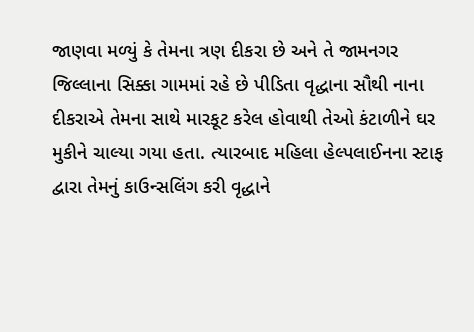જાણવા મળ્યું કે તેમના ત્રણ દીકરા છે અને તે જામનગર જિલ્લાના સિક્કા ગામમાં રહે છે પીડિતા વૃદ્ધાના સૌથી નાના દીકરાએ તેમના સાથે મારકૂટ કરેલ હોવાથી તેઓ કંટાળીને ઘર મુકીને ચાલ્યા ગયા હતા. ત્યારબાદ મહિલા હેલ્પલાઈનના સ્ટાફ દ્વારા તેમનું કાઉન્સલિંગ કરી વૃદ્ધાને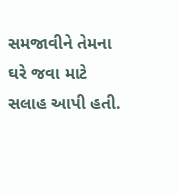સમજાવીને તેમના ઘરે જવા માટે સલાહ આપી હતી.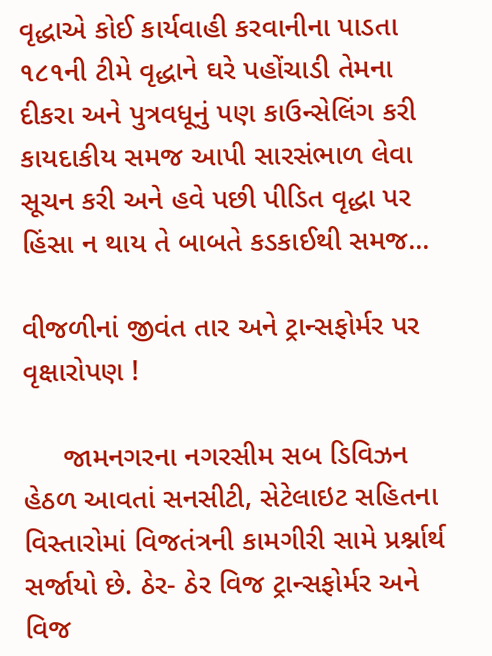વૃદ્ધાએ કોઈ કાર્યવાહી કરવાનીના પાડતા ૧૮૧ની ટીમે વૃદ્ધાને ઘરે પહોંચાડી તેમના દીકરા અને પુત્રવધૂનું પણ કાઉન્સેલિંગ કરી કાયદાકીય સમજ આપી સારસંભાળ લેવા સૂચન કરી અને હવે પછી પીડિત વૃદ્ધા પર હિંસા ન થાય તે બાબતે કડકાઈથી સમજ...

વીજળીનાં જીવંત તાર અને ટ્રાન્સફોર્મર પર વૃક્ષારોપણ !

     જામનગરના નગરસીમ સબ ડિવિઝન હેઠળ આવતાં સનસીટી, સેટેલાઇટ સહિતના વિસ્તારોમાં વિજતંત્રની કામગીરી સામે પ્રર્શ્નાર્થ સર્જાયો છે. ઠેર- ઠેર વિજ ટ્રાન્સફોર્મર અને વિજ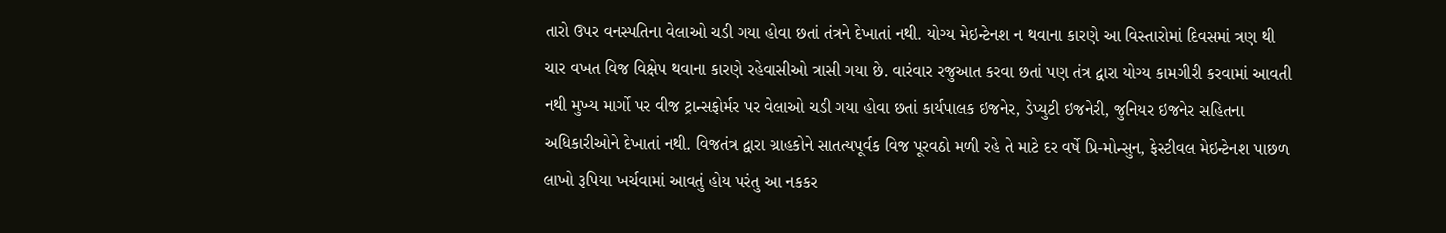તારો ઉપર વનસ્પતિના વેલાઓ ચડી ગયા હોવા છતાં તંત્રને દેખાતાં નથી. યોગ્ય મેઇન્ટેનશ ન થવાના કારણે આ વિસ્તારોમાં દિવસમાં ત્રણ થી ચાર વખત વિજ વિક્ષેપ થવાના કારણે રહેવાસીઓ ત્રાસી ગયા છે. વારંવાર રજુઆત કરવા છતાં પણ તંત્ર દ્વારા યોગ્ય કામગીરી કરવામાં આવતી નથી મુખ્ય માર્ગો પર વીજ ટ્રાન્સફોર્મર પર વેલાઓ ચડી ગયા હોવા છતાં કાર્યપાલક ઇજનેર, ડેપ્યુટી ઇજનેરી, જુનિયર ઇજનેર સહિતના અધિકારીઓને દેખાતાં નથી. વિજતંત્ર દ્વારા ગ્રાહકોને સાતત્યપૂર્વક વિજ પૂરવઠો મળી રહે તે માટે દર વર્ષે પ્રિ-મોન્સુન, ફેસ્ટીવલ મેઇન્ટેનશ પાછળ લાખો રૂપિયા ખર્ચવામાં આવતું હોય પરંતુ આ નકકર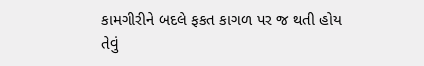કામગીરીને બદલે ફકત કાગળ પર જ થતી હોય તેવું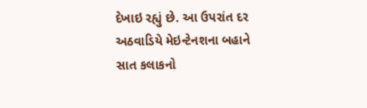દેખાઇ રહ્યું છે. આ ઉપરાંત દર અઠવાડિયે મેઇન્ટેનશના બહાને સાત કલાકનો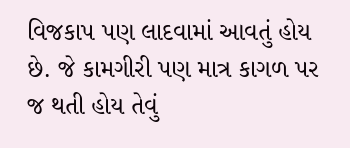વિજકાપ પણ લાદવામાં આવતું હોય છે. જે કામગીરી પણ માત્ર કાગળ પર જ થતી હોય તેવું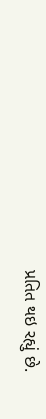પ્રતિત થઇ રહ્યું છે.